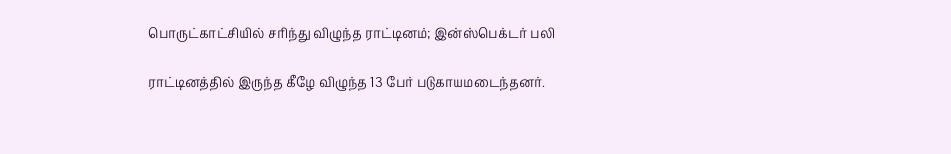பொருட்காட்சியில் சரிந்து விழுந்த ராட்டினம்; இன்ஸ்பெக்டர் பலி

ராட்டினத்தில் இருந்த கீழே விழுந்த 13 பேர் படுகாயமடைந்தனர்.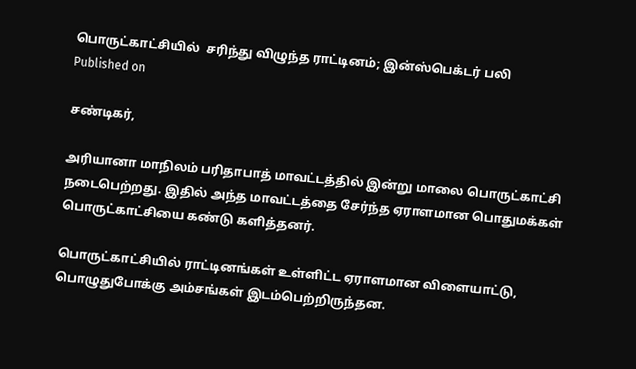பொருட்காட்சியில்  சரிந்து விழுந்த ராட்டினம்; இன்ஸ்பெக்டர் பலி
Published on

சண்டிகர்,

அரியானா மாநிலம் பரிதாபாத் மாவட்டத்தில் இன்று மாலை பொருட்காட்சி நடைபெற்றது. இதில் அந்த மாவட்டத்தை சேர்ந்த ஏராளமான பொதுமக்கள் பொருட்காட்சியை கண்டு களித்தனர்.

பொருட்காட்சியில் ராட்டினங்கள் உள்ளிட்ட ஏராளமான விளையாட்டு, பொழுதுபோக்கு அம்சங்கள் இடம்பெற்றிருந்தன.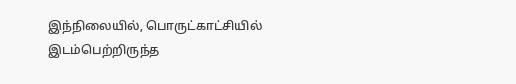இந்நிலையில், பொருட்காட்சியில் இடம்பெற்றிருந்த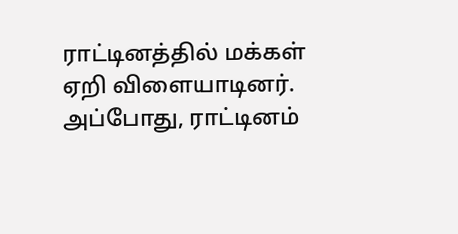ராட்டினத்தில் மக்கள் ஏறி விளையாடினர். அப்போது, ராட்டினம்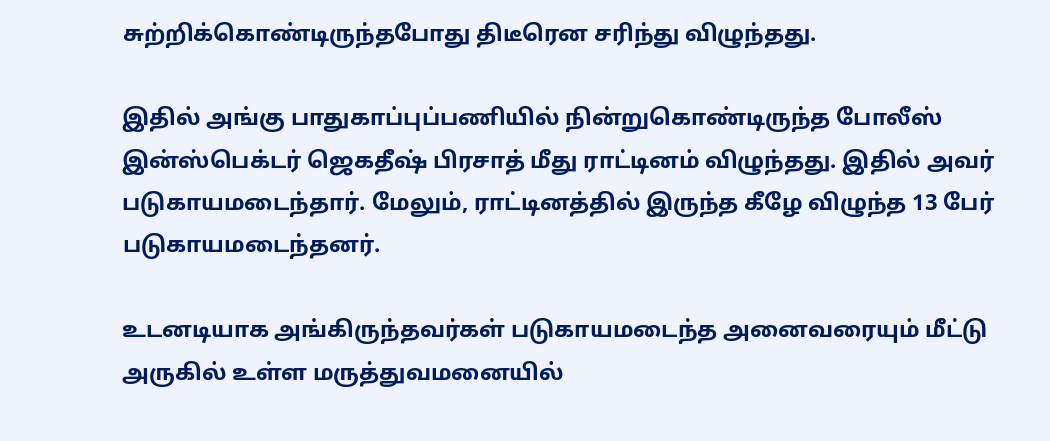சுற்றிக்கொண்டிருந்தபோது திடீரென சரிந்து விழுந்தது.

இதில் அங்கு பாதுகாப்புப்பணியில் நின்றுகொண்டிருந்த போலீஸ் இன்ஸ்பெக்டர் ஜெகதீஷ் பிரசாத் மீது ராட்டினம் விழுந்தது. இதில் அவர் படுகாயமடைந்தார். மேலும், ராட்டினத்தில் இருந்த கீழே விழுந்த 13 பேர் படுகாயமடைந்தனர்.

உடனடியாக அங்கிருந்தவர்கள் படுகாயமடைந்த அனைவரையும் மீட்டு அருகில் உள்ள மருத்துவமனையில்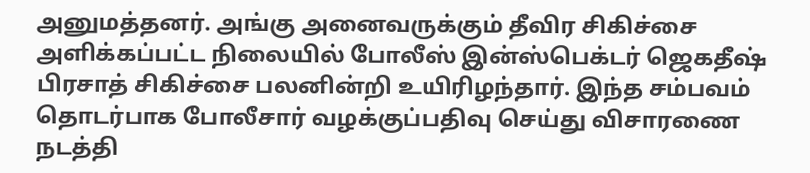அனுமத்தனர். அங்கு அனைவருக்கும் தீவிர சிகிச்சை அளிக்கப்பட்ட நிலையில் போலீஸ் இன்ஸ்பெக்டர் ஜெகதீஷ் பிரசாத் சிகிச்சை பலனின்றி உயிரிழந்தார். இந்த சம்பவம் தொடர்பாக போலீசார் வழக்குப்பதிவு செய்து விசாரணை நடத்தி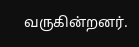வருகின்றனர்.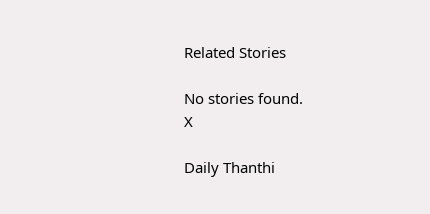Related Stories

No stories found.
X

Daily Thanthi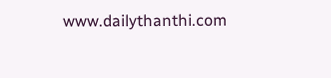www.dailythanthi.com